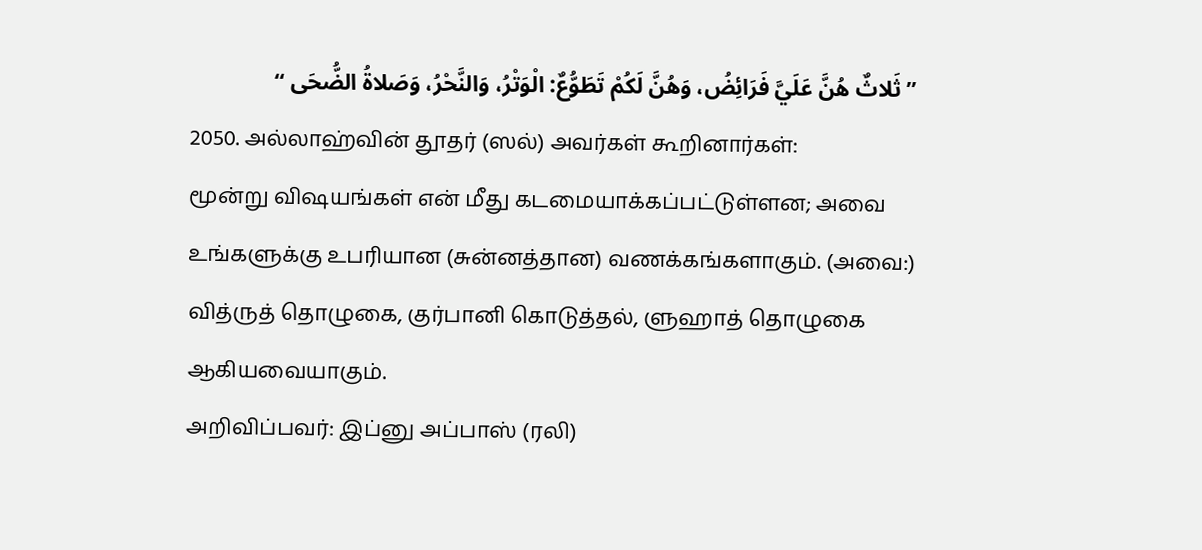” ثَلاثٌ هُنَّ عَلَيَّ فَرَائِضُ، وَهُنَّ لَكُمْ تَطَوُّعٌ: الْوَتْرُ، وَالنَّحْرُ، وَصَلاةُ الضُّحَى “
2050. அல்லாஹ்வின் தூதர் (ஸல்) அவர்கள் கூறினார்கள்:
மூன்று விஷயங்கள் என் மீது கடமையாக்கப்பட்டுள்ளன; அவை உங்களுக்கு உபரியான (சுன்னத்தான) வணக்கங்களாகும். (அவை:) வித்ருத் தொழுகை, குர்பானி கொடுத்தல், ளுஹாத் தொழுகை ஆகியவையாகும்.
அறிவிப்பவர்: இப்னு அப்பாஸ் (ரலி)